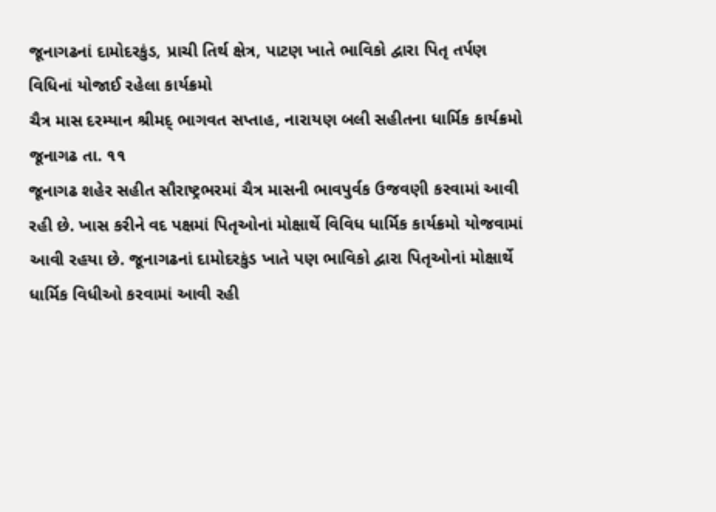જૂનાગઢનાં દામોદરકુંડ, પ્રાચી તિર્થ ક્ષેત્ર, પાટણ ખાતે ભાવિકો દ્વારા પિતૃ તર્પણ વિધિનાં યોજાઈ રહેલા કાર્યક્રમો
ચૈત્ર માસ દરમ્યાન શ્રીમદ્ ભાગવત સપ્તાહ, નારાયણ બલી સહીતના ધાર્મિક કાર્યક્રમો
જૂનાગઢ તા. ૧૧
જૂનાગઢ શહેર સહીત સૌરાષ્ટ્રભરમાં ચૈત્ર માસની ભાવપુર્વક ઉજવણી કરવામાં આવી રહી છે. ખાસ કરીને વદ પક્ષમાં પિતૃઓનાં મોક્ષાર્થે વિવિધ ધાર્મિક કાર્યક્રમો યોજવામાં આવી રહયા છે. જૂનાગઢનાં દામોદરકુંડ ખાતે પણ ભાવિકો દ્વારા પિતૃઓનાં મોક્ષાર્થે ધાર્મિક વિધીઓ કરવામાં આવી રહી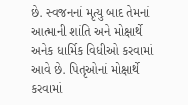છે. સ્વજનનાં મૃત્યુ બાદ તેમનાં આત્માની શાંતિ અને મોક્ષાર્થે અનેક ધાર્મિક વિધીઓ કરવામાં આવે છે. પિતૃઓનાં મોક્ષાર્થે કરવામાં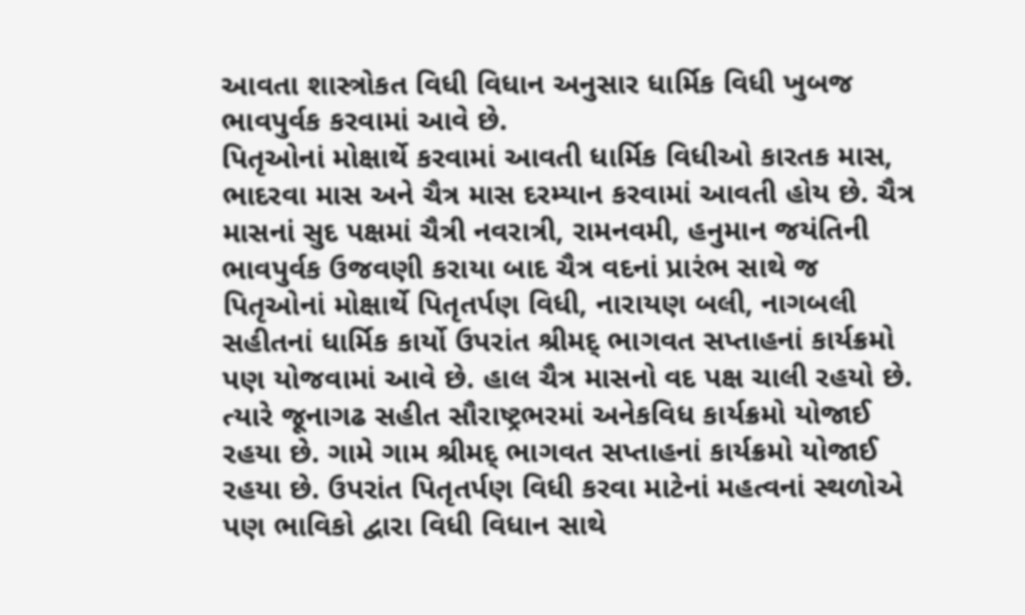આવતા શાસ્ત્રોકત વિધી વિધાન અનુસાર ધાર્મિક વિધી ખુબજ ભાવપુર્વક કરવામાં આવે છે.
પિતૃઓનાં મોક્ષાર્થે કરવામાં આવતી ધાર્મિક વિધીઓ કારતક માસ, ભાદરવા માસ અને ચૈત્ર માસ દરમ્યાન કરવામાં આવતી હોય છે. ચૈત્ર માસનાં સુદ પક્ષમાં ચૈત્રી નવરાત્રી, રામનવમી, હનુમાન જયંતિની ભાવપુર્વક ઉજવણી કરાયા બાદ ચૈત્ર વદનાં પ્રારંભ સાથે જ પિતૃઓનાં મોક્ષાર્થે પિતૃતર્પણ વિધી, નારાયણ બલી, નાગબલી સહીતનાં ધાર્મિક કાર્યો ઉપરાંત શ્રીમદ્ ભાગવત સપ્તાહનાં કાર્યક્રમો પણ યોજવામાં આવે છે. હાલ ચૈત્ર માસનો વદ પક્ષ ચાલી રહયો છે. ત્યારે જૂનાગઢ સહીત સૌરાષ્ટ્રભરમાં અનેકવિધ કાર્યક્રમો યોજાઈ રહયા છે. ગામે ગામ શ્રીમદ્ ભાગવત સપ્તાહનાં કાર્યક્રમો યોજાઈ રહયા છે. ઉપરાંત પિતૃતર્પણ વિધી કરવા માટેનાં મહત્વનાં સ્થળોએ પણ ભાવિકો દ્વારા વિધી વિધાન સાથે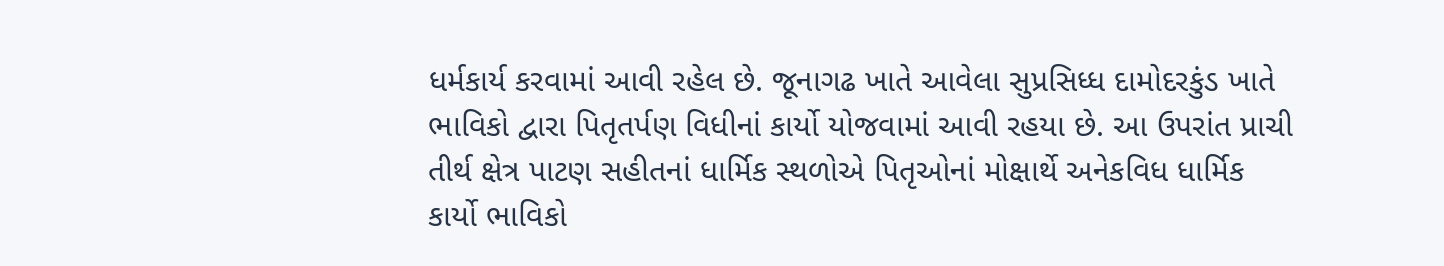ધર્મકાર્ય કરવામાં આવી રહેલ છે. જૂનાગઢ ખાતે આવેલા સુપ્રસિધ્ધ દામોદરકુંડ ખાતે ભાવિકો દ્વારા પિતૃતર્પણ વિધીનાં કાર્યો યોજવામાં આવી રહયા છે. આ ઉપરાંત પ્રાચી તીર્થ ક્ષેત્ર પાટણ સહીતનાં ધાર્મિક સ્થળોએ પિતૃઓનાં મોક્ષાર્થે અનેકવિધ ધાર્મિક કાર્યો ભાવિકો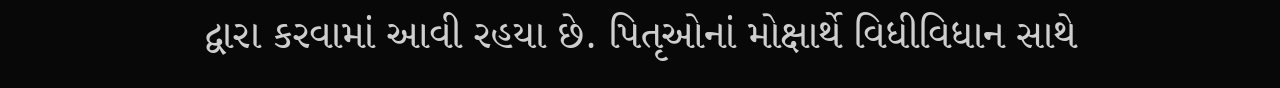દ્વારા કરવામાં આવી રહયા છે. પિતૃઓનાં મોક્ષાર્થે વિધીવિધાન સાથે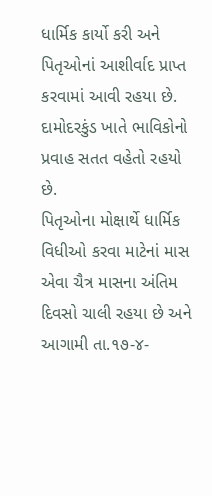ધાર્મિક કાર્યો કરી અને પિતૃઓનાં આશીર્વાદ પ્રાપ્ત કરવામાં આવી રહયા છે. દામોદરકુંડ ખાતે ભાવિકોનો પ્રવાહ સતત વહેતો રહયો છે.
પિતૃઓના મોક્ષાર્થે ધાર્મિક વિધીઓ કરવા માટેનાં માસ એવા ચૈત્ર માસના અંતિમ દિવસો ચાલી રહયા છે અને આગામી તા.૧૭-૪-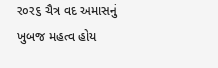ર૦ર૬ ચૈત્ર વદ અમાસનું ખુબજ મહત્વ હોય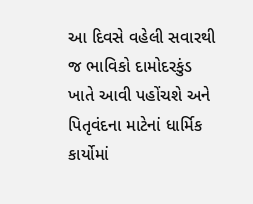આ દિવસે વહેલી સવારથી જ ભાવિકો દામોદરકુંડ ખાતે આવી પહોંચશે અને પિતૃવંદના માટેનાં ધાર્મિક કાર્યોમાં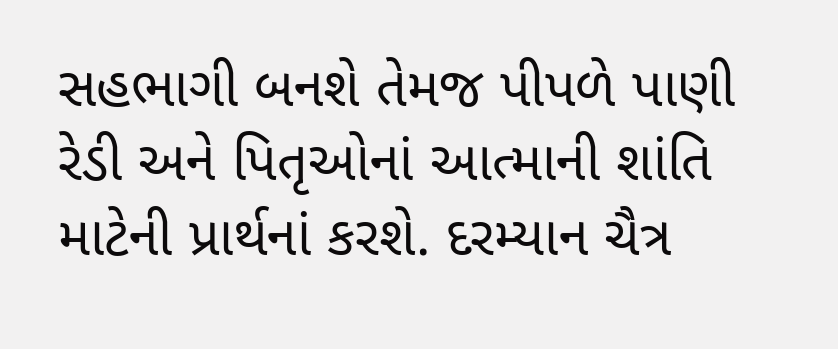સહભાગી બનશે તેમજ પીપળે પાણી રેડી અને પિતૃઓનાં આત્માની શાંતિ માટેની પ્રાર્થનાં કરશે. દરમ્યાન ચૈત્ર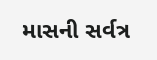માસની સર્વત્ર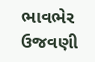ભાવભેર ઉજવણી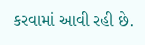કરવામાં આવી રહી છે.